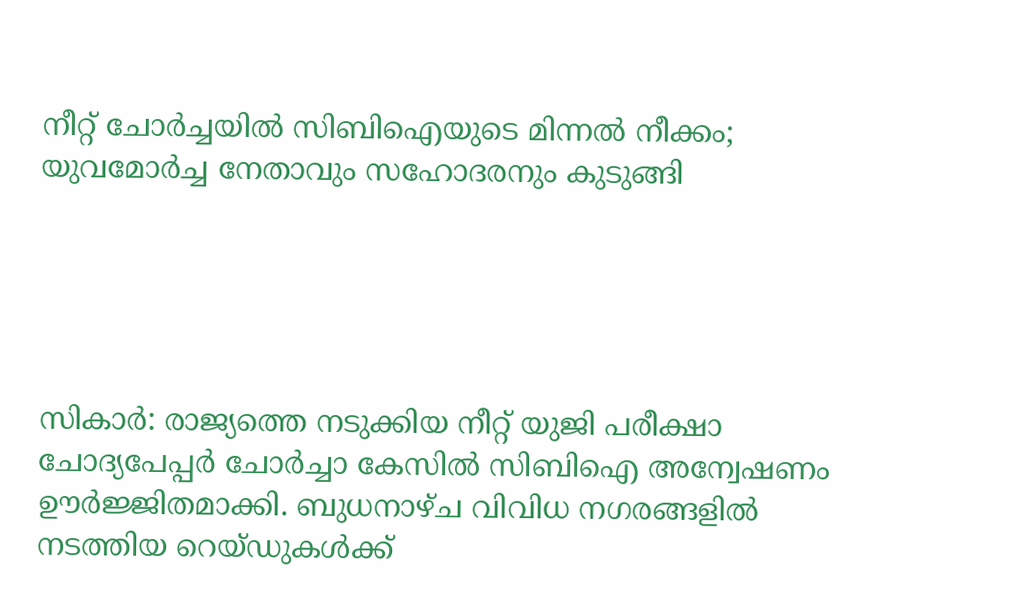നീറ്റ് ചോര്‍ച്ചയില്‍ സിബിഐയുടെ മിന്നല്‍ നീക്കം; യുവമോര്‍ച്ച നേതാവും സഹോദരനും കുടുങ്ങി





സികാര്‍: രാജ്യത്തെ നടുക്കിയ നീറ്റ് യുജി പരീക്ഷാ ചോദ്യപേപ്പര്‍ ചോര്‍ച്ചാ കേസില്‍ സിബിഐ അന്വേഷണം ഊര്‍ജ്ജിതമാക്കി. ബുധനാഴ്ച വിവിധ നഗരങ്ങളില്‍ നടത്തിയ റെയ്ഡുകള്‍ക്ക്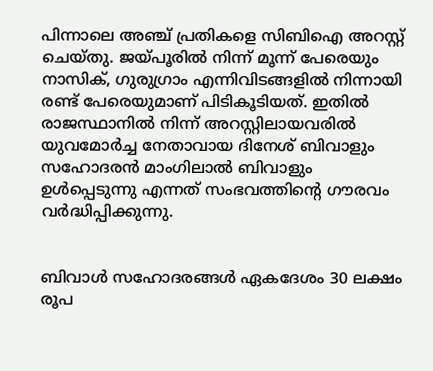പിന്നാലെ അഞ്ച് പ്രതികളെ സിബിഐ അറസ്റ്റ് ചെയ്തു. ജയ്പൂരില്‍ നിന്ന് മൂന്ന് പേരെയും നാസിക്, ഗുരുഗ്രാം എന്നിവിടങ്ങളില്‍ നിന്നായി രണ്ട് പേരെയുമാണ് പിടികൂടിയത്. ഇതില്‍ രാജസ്ഥാനില്‍ നിന്ന് അറസ്റ്റിലായവരില്‍ യുവമോര്‍ച്ച നേതാവായ ദിനേശ് ബിവാളും സഹോദരന്‍ മാംഗിലാല്‍ ബിവാളും ഉള്‍പ്പെടുന്നു എന്നത് സംഭവത്തിന്റെ ഗൗരവം വര്‍ദ്ധിപ്പിക്കുന്നു.


ബിവാള്‍ സഹോദരങ്ങള്‍ ഏകദേശം 30 ലക്ഷം രൂപ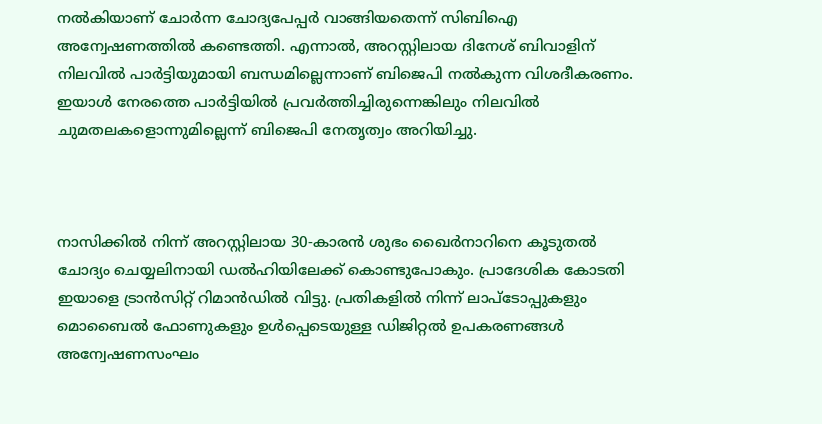നല്‍കിയാണ് ചോര്‍ന്ന ചോദ്യപേപ്പര്‍ വാങ്ങിയതെന്ന് സിബിഐ അന്വേഷണത്തില്‍ കണ്ടെത്തി. എന്നാല്‍, അറസ്റ്റിലായ ദിനേശ് ബിവാളിന് നിലവില്‍ പാര്‍ട്ടിയുമായി ബന്ധമില്ലെന്നാണ് ബിജെപി നല്‍കുന്ന വിശദീകരണം. ഇയാള്‍ നേരത്തെ പാര്‍ട്ടിയില്‍ പ്രവര്‍ത്തിച്ചിരുന്നെങ്കിലും നിലവില്‍ ചുമതലകളൊന്നുമില്ലെന്ന് ബിജെപി നേതൃത്വം അറിയിച്ചു.



നാസിക്കില്‍ നിന്ന് അറസ്റ്റിലായ 30-കാരന്‍ ശുഭം ഖൈര്‍നാറിനെ കൂടുതല്‍ ചോദ്യം ചെയ്യലിനായി ഡല്‍ഹിയിലേക്ക് കൊണ്ടുപോകും. പ്രാദേശിക കോടതി ഇയാളെ ട്രാന്‍സിറ്റ് റിമാന്‍ഡില്‍ വിട്ടു. പ്രതികളില്‍ നിന്ന് ലാപ്‌ടോപ്പുകളും മൊബൈല്‍ ഫോണുകളും ഉള്‍പ്പെടെയുള്ള ഡിജിറ്റല്‍ ഉപകരണങ്ങള്‍ അന്വേഷണസംഘം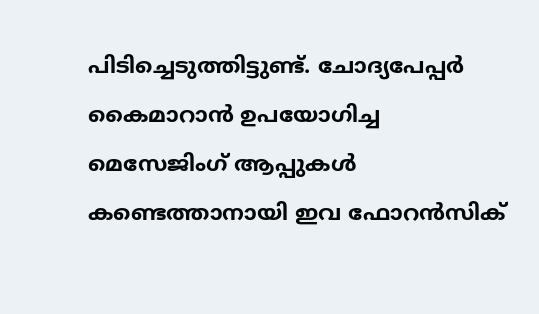പിടിച്ചെടുത്തിട്ടുണ്ട്. ചോദ്യപേപ്പര്‍ കൈമാറാന്‍ ഉപയോഗിച്ച മെസേജിംഗ് ആപ്പുകള്‍ കണ്ടെത്താനായി ഇവ ഫോറന്‍സിക്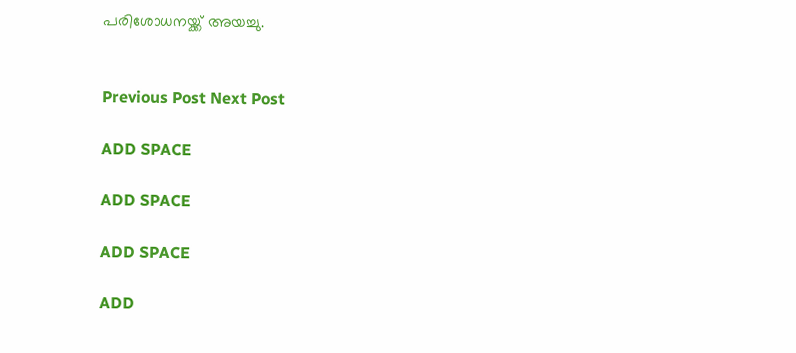പരിശോധനയ്ക്ക് അയച്ചു.


Previous Post Next Post

ADD SPACE

ADD SPACE

ADD SPACE

ADD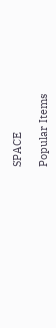SPACE

Popular Items